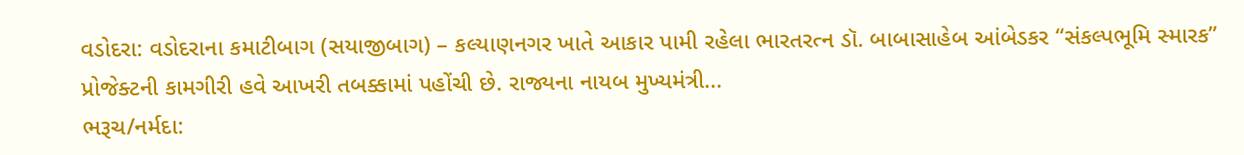વડોદરા: વડોદરાના કમાટીબાગ (સયાજીબાગ) – કલ્યાણનગર ખાતે આકાર પામી રહેલા ભારતરત્ન ડૉ. બાબાસાહેબ આંબેડકર “સંકલ્પભૂમિ સ્મારક” પ્રોજેક્ટની કામગીરી હવે આખરી તબક્કામાં પહોંચી છે. રાજ્યના નાયબ મુખ્યમંત્રી...
ભરૂચ/નર્મદા: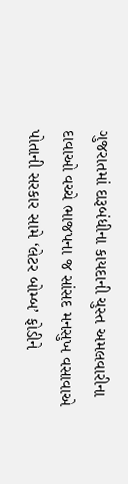ગુજરાતમાં દારૂબંધીના કાયદાની ચુસ્ત અમલવારીના દાવાઓ વચ્ચે ભાજપના જ સાંસદ મનસુખ વસાવાએ પોતાની સરકાર સામે ‘લેટર બોમ્બ’ ફોડીને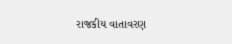રાજકીય વાતાવરણ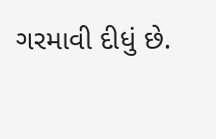ગરમાવી દીધું છે.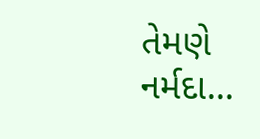તેમણે નર્મદા...